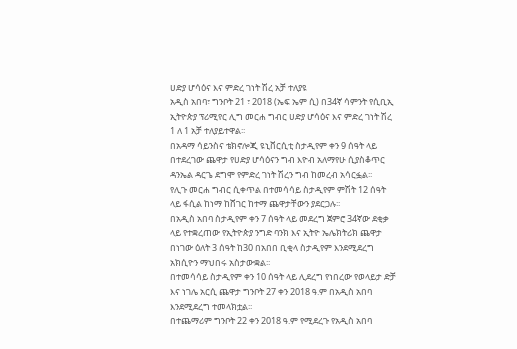ሀድያ ሆሳዕና እና ምድረ ገነት ሽረ አቻ ተለያዩ
አዲስ አበባ፣ ግንቦት 21 ፣ 2018 (ኤፍ ኤም ሲ) በ34ኛ ሳምንት የሲቢኢ ኢትዮጵያ ፕሪሚየር ሊግ መርሐ ግብር ሀድያ ሆሳዕና እና ምድረ ገነት ሽረ 1 ለ 1 አቻ ተለያይተዋል፡፡
በአዳማ ሳይንስና ቴክኖሎጂ ዩኒቨርሲቲ ስታዲየም ቀን 9 ሰዓት ላይ በተደረገው ጨዋታ የሀድያ ሆሳዕናን ግብ እዮብ አለማየሁ ሲያስቆጥር ዳንኤል ዳርጌ ደግሞ የምድረ ገነት ሽረን ግብ ከመረብ አሳርፏል፡፡
የሊጉ መርሐ ግብር ሲቀጥል በተመሳሳይ ስታዲየም ምሽት 12 ሰዓት ላይ ፋሲል ከነማ ከሸገር ከተማ ጨዋታቸውን ያደርጋሉ፡፡
በአዲስ አበባ ስታዲየም ቀን 7 ሰዓት ላይ መደረግ ጀምሮ 34ኛው ደቂቃ ላይ የተቋረጠው የኢትዮጵያ ንግድ ባንክ እና ኢትዮ ኤሌክትሪክ ጨዋታ በነገው ዕለት 3 ሰዓት ከ30 በአበበ ቢቂላ ስታዲየም እንደሚደረግ አክሲዮን ማህበሩ አስታውቋል፡፡
በተመሳሳይ ስታዲየም ቀን 10 ሰዓት ላይ ሊደረግ የነበረው የወላይታ ድቻ እና ነገሌ አርሲ ጨዋታ ግንቦት 27 ቀን 2018 ዓ.ም በአዲስ አበባ እንደሚደረግ ተመላክቷል፡፡
በተጨማሪም ግንቦት 22 ቀን 2018 ዓ.ም የሚደረጉ የአዲስ አበባ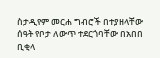ስታዲየም መርሐ ግብሮች በተያዘላቸው ሰዓት የቦታ ለውጥ ተደርጎባቸው በአበበ ቢቂላ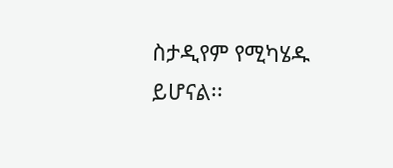ስታዲየም የሚካሄዱ ይሆናል፡፡